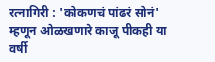रत्नागिरी : 'कोकणचं पांढरं सोनं' म्हणून ओळखणारे काजू पीकही या वर्षी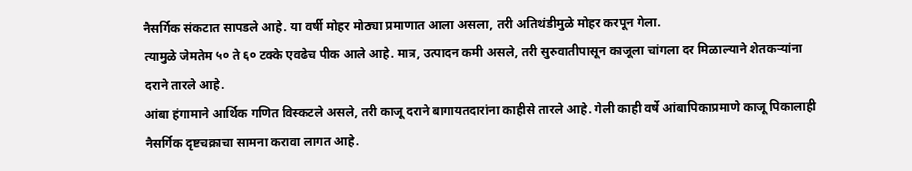नैसर्गिक संकटात सापडले आहे. या वर्षी मोहर मोठ्या प्रमाणात आला असला, तरी अतिथंडीमुळे मोहर करपून गेला.
त्यामुळे जेमतेम ५० ते ६० टक्के एवढेच पीक आले आहे. मात्र, उत्पादन कमी असले, तरी सुरुवातीपासून काजूला चांगला दर मिळाल्याने शेतकऱ्यांना दराने तारले आहे.
आंबा हंगामाने आर्थिक गणित विस्कटले असले, तरी काजू दराने बागायतदारांना काहीसे तारले आहे. गेली काही वर्षे आंबापिकाप्रमाणे काजू पिकालाही नैसर्गिक दृष्टचक्राचा सामना करावा लागत आहे.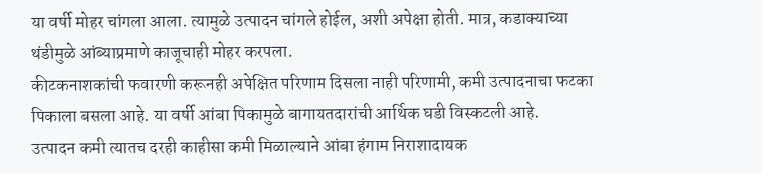या वर्षी मोहर चांगला आला. त्यामुळे उत्पादन चांगले होईल, अशी अपेक्षा होती. मात्र, कडाक्याच्या थंडीमुळे आंब्याप्रमाणे काजूचाही मोहर करपला.
कीटकनाशकांची फवारणी करूनही अपेक्षित परिणाम दिसला नाही परिणामी, कमी उत्पादनाचा फटका पिकाला बसला आहे. या वर्षी आंबा पिकामुळे बागायतदारांची आर्थिक घडी विस्कटली आहे.
उत्पादन कमी त्यातच दरही काहीसा कमी मिळाल्याने आंबा हंगाम निराशादायक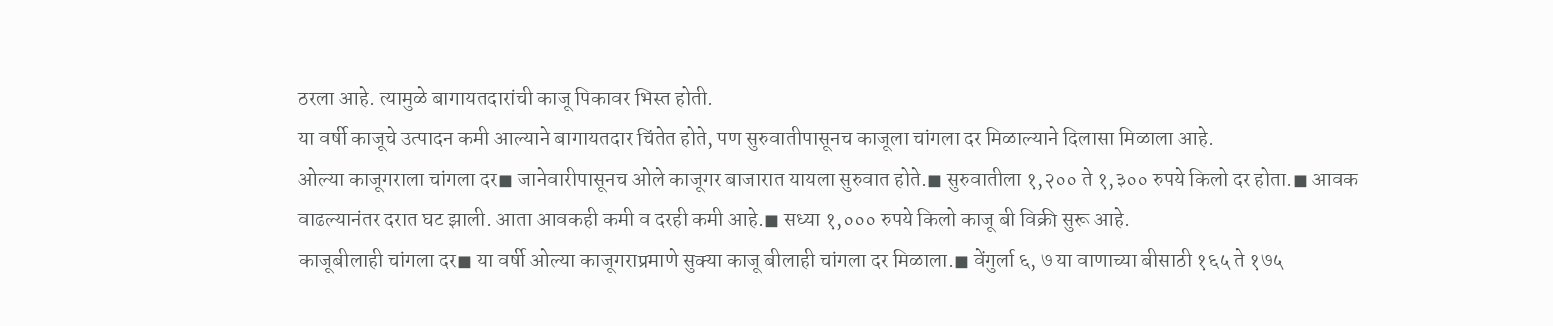ठरला आहे. त्यामुळे बागायतदारांची काजू पिकावर भिस्त होती.
या वर्षी काजूचे उत्पादन कमी आल्याने बागायतदार चिंतेत होते, पण सुरुवातीपासूनच काजूला चांगला दर मिळाल्याने दिलासा मिळाला आहे.
ओल्या काजूगराला चांगला दर◼ जानेवारीपासूनच ओले काजूगर बाजारात यायला सुरुवात होते.◼ सुरुवातीला १,२०० ते १,३०० रुपये किलो दर होता.◼ आवक वाढल्यानंतर दरात घट झाली. आता आवकही कमी व दरही कमी आहे.◼ सध्या १,००० रुपये किलो काजू बी विक्री सुरू आहे.
काजूबीलाही चांगला दर◼ या वर्षी ओल्या काजूगराप्रमाणे सुक्या काजू बीलाही चांगला दर मिळाला.◼ वेंगुर्ला ६, ७ या वाणाच्या बीसाठी १६५ ते १७५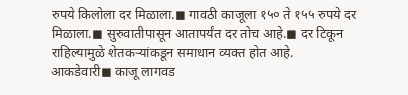रुपये किलोला दर मिळाला.◼ गावठी काजूला १५० ते १५५ रुपये दर मिळाला.◼ सुरुवातीपासून आतापर्यंत दर तोच आहे.◼ दर टिकून राहिल्यामुळे शेतकऱ्यांकडून समाधान व्यक्त होत आहे.
आकडेवारी◼ काजू लागवड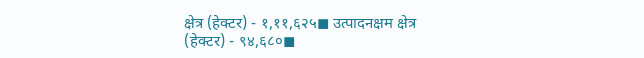क्षेत्र (हेक्टर) - १,११,६२५◼ उत्पादनक्षम क्षेत्र (हेक्टर) - ९४,६८०◼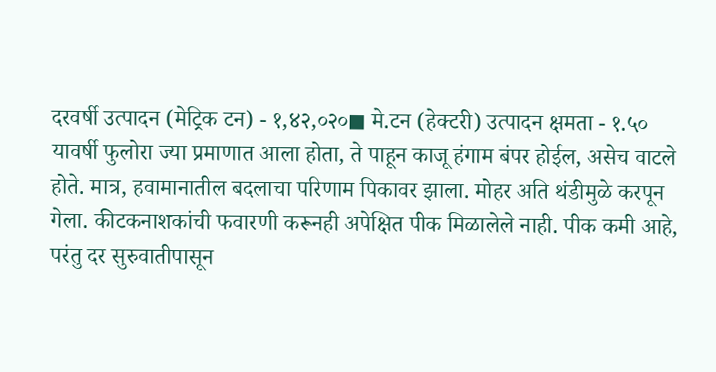दरवर्षी उत्पादन (मेट्रिक टन) - १,४२,०२०◼ मे.टन (हेक्टरी) उत्पादन क्षमता - १.५०
यावर्षी फुलोरा ज्या प्रमाणात आला होता, ते पाहून काजू हंगाम बंपर होईल, असेच वाटले होते. मात्र, हवामानातील बदलाचा परिणाम पिकावर झाला. मोहर अति थंडीमुळे करपून गेला. कीटकनाशकांची फवारणी करूनही अपेक्षित पीक मिळालेले नाही. पीक कमी आहे, परंतु दर सुरुवातीपासून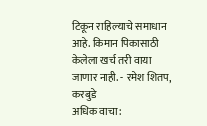टिकून राहिल्याचे समाधान आहे. किमान पिकासाठी केलेला खर्च तरी वाया जाणार नाही. - रमेश शितप, करबुडे
अधिक वाचा: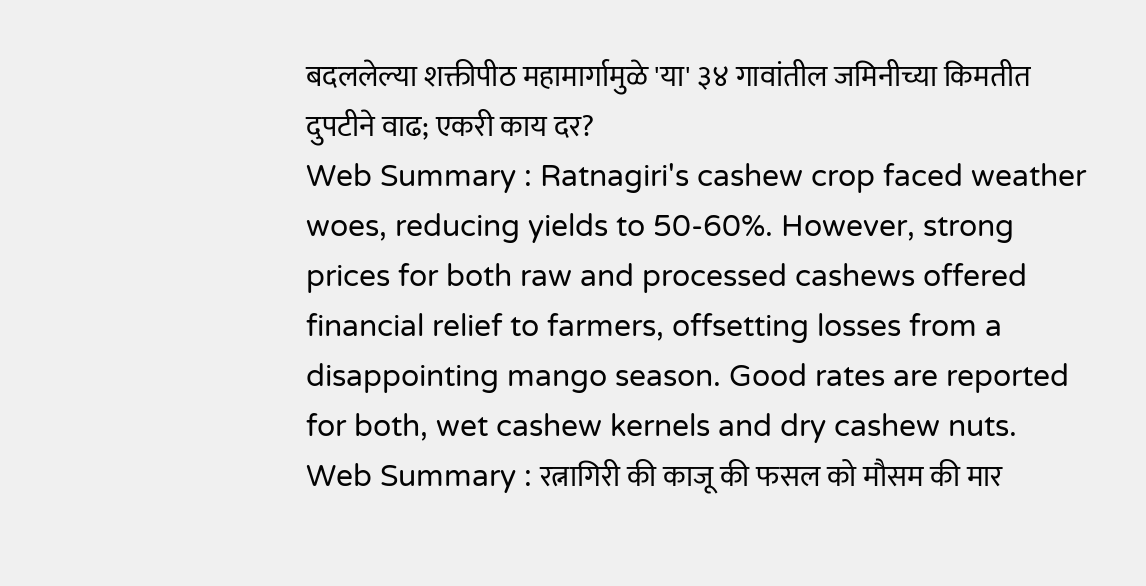बदललेल्या शक्तीपीठ महामार्गामुळे 'या' ३४ गावांतील जमिनीच्या किमतीत दुपटीने वाढ; एकरी काय दर?
Web Summary : Ratnagiri's cashew crop faced weather woes, reducing yields to 50-60%. However, strong prices for both raw and processed cashews offered financial relief to farmers, offsetting losses from a disappointing mango season. Good rates are reported for both, wet cashew kernels and dry cashew nuts.
Web Summary : रत्नागिरी की काजू की फसल को मौसम की मार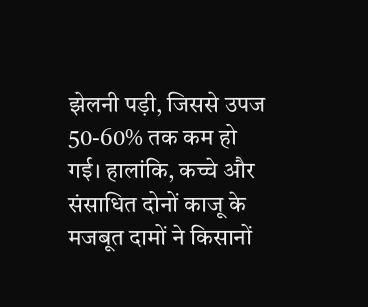झेलनी पड़ी, जिससे उपज 50-60% तक कम हो गई। हालांकि, कच्चे और संसाधित दोनों काजू के मजबूत दामों ने किसानों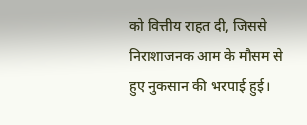को वित्तीय राहत दी, जिससे निराशाजनक आम के मौसम से हुए नुकसान की भरपाई हुई।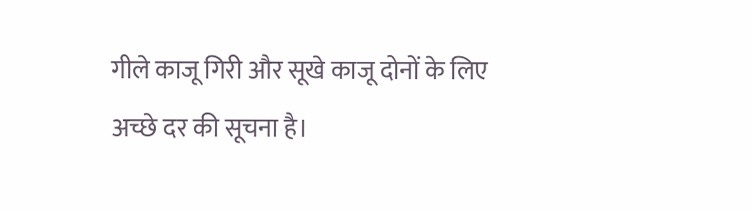गीले काजू गिरी और सूखे काजू दोनों के लिए अच्छे दर की सूचना है।